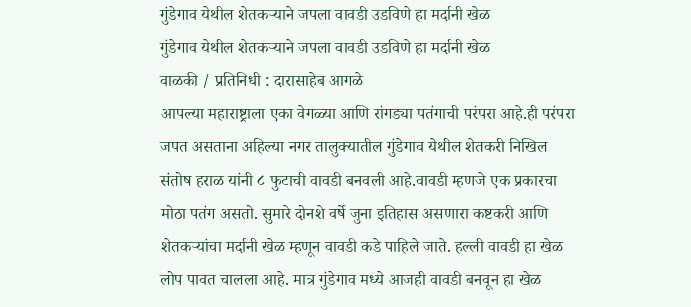गुंडेगाव येथील शेतकऱ्याने जपला वावडी उडविणे हा मर्दानी खेळ
गुंडेगाव येथील शेतकऱ्याने जपला वावडी उडविणे हा मर्दानी खेळ
वाळकी / प्रतिनिधी : दारासाहेब आगळे
आपल्या महाराष्ट्राला एका वेगळ्या आणि रांगड्या पतंगाची परंपरा आहे.ही परंपरा जपत असताना अहिल्या नगर तालुक्यातील गुंडेगाव येथील शेतकरी निखिल संतोष हराळ यांनी ८ फुटाची वावडी बनवली आहे.वावडी म्हणजे एक प्रकारचा मोठा पतंग असतो. सुमारे दोनशे वर्षे जुना इतिहास असणारा कष्टकरी आणि शेतकऱ्यांचा मर्दानी खेळ म्हणून वावडी कडे पाहिले जाते. हल्ली वावडी हा खेळ लोप पावत चालला आहे. मात्र गुंडेगाव मध्ये आजही वावडी बनवून हा खेळ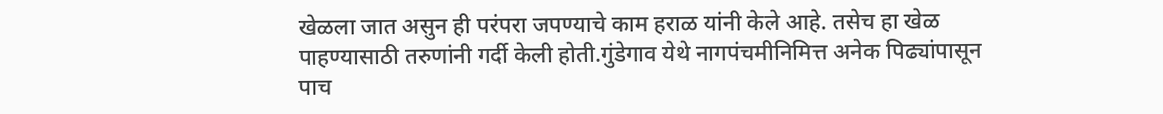खेळला जात असुन ही परंपरा जपण्याचे काम हराळ यांनी केले आहे. तसेच हा खेळ पाहण्यासाठी तरुणांनी गर्दी केली होती.गुंडेगाव येथे नागपंचमीनिमित्त अनेक पिढ्यांपासून पाच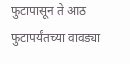फुटापासून ते आठ फुटापर्यंतच्या वावड्या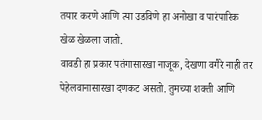तयार करणे आणि त्या उडविणे हा अनोखा व पारंपारिक खेळ खेळला जातो.
वावडी हा प्रकार पतंगासारखा नाजूक, देखणा वगैरे नाही तर पेहेलवानासारखा दणकट असतो. तुमच्या शक्ती आणि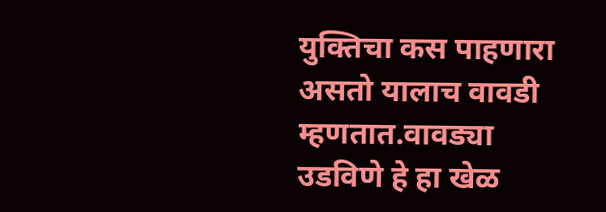युक्तिचा कस पाहणारा असतो यालाच वावडी म्हणतात.वावड्या उडविणे हे हा खेळ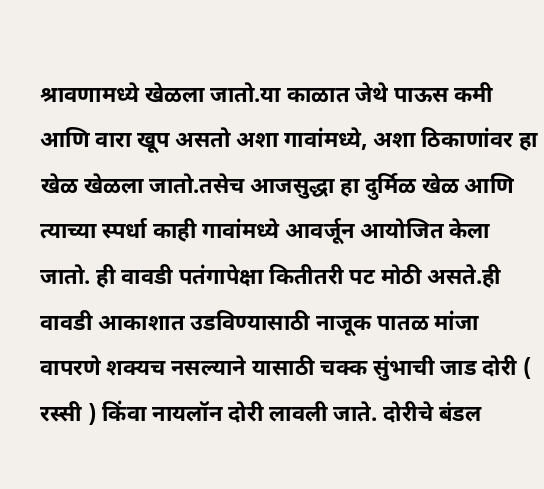श्रावणामध्ये खेळला जातो.या काळात जेथे पाऊस कमी आणि वारा खूप असतो अशा गावांमध्ये, अशा ठिकाणांवर हा खेळ खेळला जातो.तसेच आजसुद्धा हा दुर्मिळ खेळ आणि त्याच्या स्पर्धा काही गावांमध्ये आवर्जून आयोजित केला जातो. ही वावडी पतंगापेक्षा कितीतरी पट मोठी असते.ही वावडी आकाशात उडविण्यासाठी नाजूक पातळ मांजा वापरणे शक्यच नसल्याने यासाठी चक्क सुंभाची जाड दोरी ( रस्सी ) किंवा नायलॉन दोरी लावली जाते. दोरीचे बंडल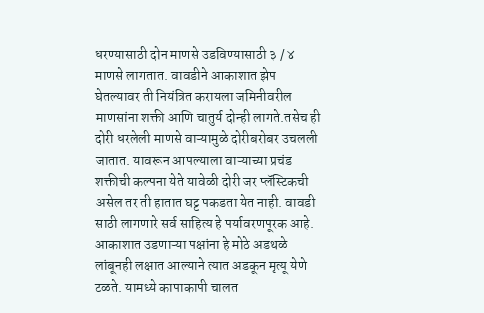धरण्यासाठी दोन माणसे उडविण्यासाठी ३ / ४ माणसे लागतात. वावडीने आकाशात झेप घेतल्यावर ती नियंत्रित करायला जमिनीवरील माणसांना शक्ती आणि चातुर्य दोन्ही लागते.तसेच ही दोरी धरलेली माणसे वाऱ्यामुळे दोरीबरोबर उचलली जातात. यावरून आपल्याला वाऱ्याच्या प्रचंड शक्तीची कल्पना येते यावेळी दोरी जर प्लॅस्टिकची असेल तर ती हातात घट्ट पकडता येत नाही. वावडी साठी लागणारे सर्व साहित्य हे पर्यावरणपूरक आहे. आकाशात उडणाऱ्या पक्षांना हे मोठे अडथळे लांबूनही लक्षात आल्याने त्यात अडकून मृत्यू येणे टळते. यामध्ये कापाकापी चालत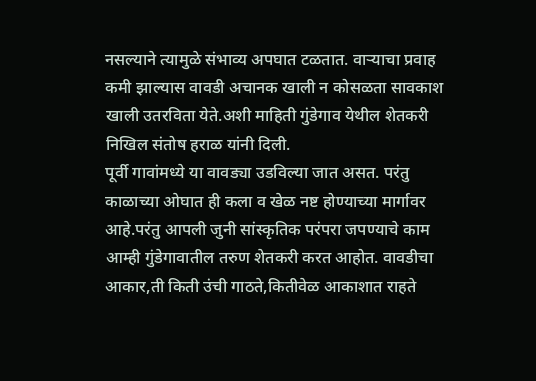नसल्याने त्यामुळे संभाव्य अपघात टळतात. वाऱ्याचा प्रवाह कमी झाल्यास वावडी अचानक खाली न कोसळता सावकाश खाली उतरविता येते.अशी माहिती गुंडेगाव येथील शेतकरी निखिल संतोष हराळ यांनी दिली.
पूर्वी गावांमध्ये या वावड्या उडविल्या जात असत. परंतु काळाच्या ओघात ही कला व खेळ नष्ट होण्याच्या मार्गावर आहे.परंतु आपली जुनी सांस्कृतिक परंपरा जपण्याचे काम आम्ही गुंडेगावातील तरुण शेतकरी करत आहोत. वावडीचा आकार,ती किती उंची गाठते,कितीवेळ आकाशात राहते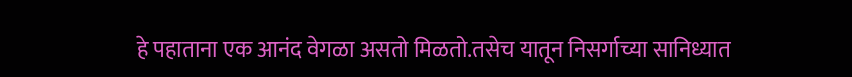हे पहाताना एक आनंद वेगळा असतो मिळतो.तसेच यातून निसर्गाच्या सानिध्यात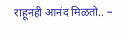राहूनही आनंद मिळतो.. –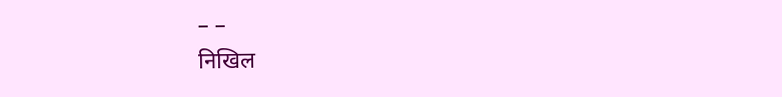– –
निखिल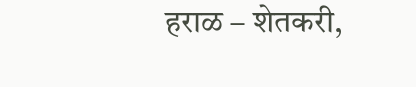हराळ – शेतकरी,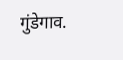गुंडेगाव.